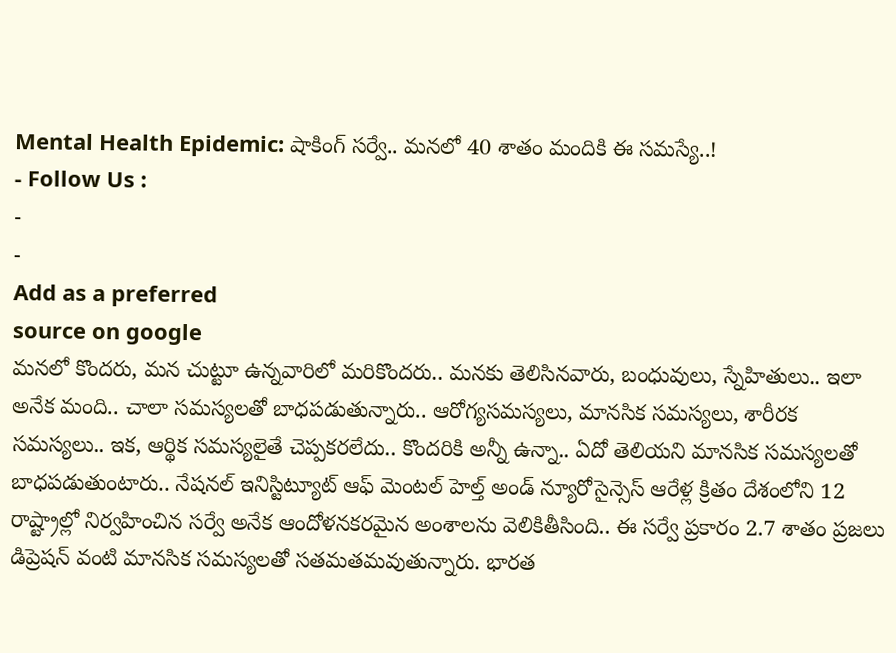Mental Health Epidemic: షాకింగ్ సర్వే.. మనలో 40 శాతం మందికి ఈ సమస్యే..!
- Follow Us :
-
-
Add as a preferred
source on google
మనలో కొందరు, మన చుట్టూ ఉన్నవారిలో మరికొందరు.. మనకు తెలిసినవారు, బంధువులు, స్నేహితులు.. ఇలా అనేక మంది.. చాలా సమస్యలతో బాధపడుతున్నారు.. ఆరోగ్యసమస్యలు, మానసిక సమస్యలు, శారీరక సమస్యలు.. ఇక, ఆర్థిక సమస్యలైతే చెప్పకరలేదు.. కొందరికి అన్నీ ఉన్నా.. ఏదో తెలియని మానసిక సమస్యలతో బాధపడుతుంటారు.. నేషనల్ ఇనిస్టిట్యూట్ ఆఫ్ మెంటల్ హెల్త్ అండ్ న్యూరోసైన్సెస్ ఆరేళ్ల క్రితం దేశంలోని 12 రాష్ట్రాల్లో నిర్వహించిన సర్వే అనేక ఆందోళనకరమైన అంశాలను వెలికితీసింది.. ఈ సర్వే ప్రకారం 2.7 శాతం ప్రజలు డిప్రెషన్ వంటి మానసిక సమస్యలతో సతమతమవుతున్నారు. భారత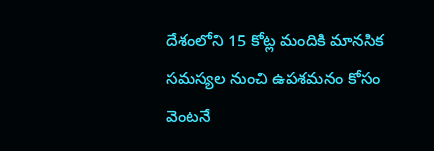దేశంలోని 15 కోట్ల మందికి మానసిక సమస్యల నుంచి ఉపశమనం కోసం వెంటనే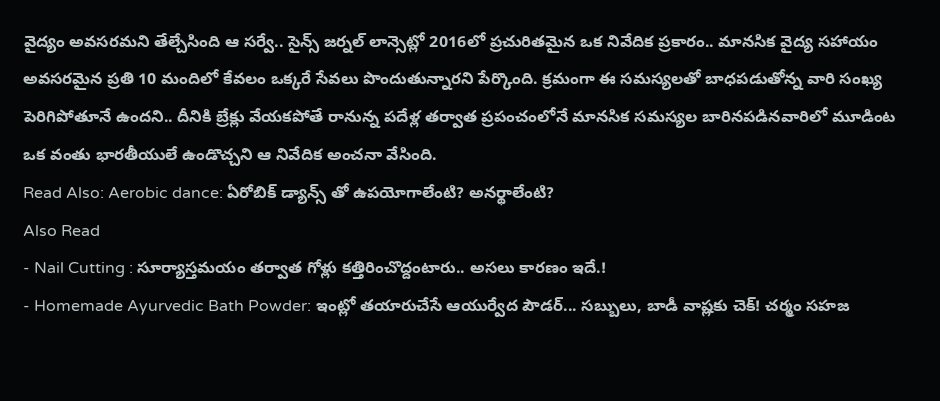వైద్యం అవసరమని తేల్చేసింది ఆ సర్వే.. సైన్స్ జర్నల్ లాన్సెట్లో 2016లో ప్రచురితమైన ఒక నివేదిక ప్రకారం.. మానసిక వైద్య సహాయం అవసరమైన ప్రతి 10 మందిలో కేవలం ఒక్కరే సేవలు పొందుతున్నారని పేర్కొంది. క్రమంగా ఈ సమస్యలతో బాధపడుతోన్న వారి సంఖ్య పెరిగిపోతూనే ఉందని.. దీనికి బ్రేక్లు వేయకపోతే రానున్న పదేళ్ల తర్వాత ప్రపంచంలోనే మానసిక సమస్యల బారినపడినవారిలో మూడింట ఒక వంతు భారతీయులే ఉండొచ్చని ఆ నివేదిక అంచనా వేసింది.
Read Also: Aerobic dance: ఏరోబిక్ డ్యాన్స్ తో ఉపయోగాలేంటి? అనర్థాలేంటి?
Also Read
- Nail Cutting : సూర్యాస్తమయం తర్వాత గోళ్లు కత్తిరించొద్దంటారు.. అసలు కారణం ఇదే.!
- Homemade Ayurvedic Bath Powder: ఇంట్లో తయారుచేసే ఆయుర్వేద పౌడర్... సబ్బులు, బాడీ వాష్లకు చెక్! చర్మం సహజ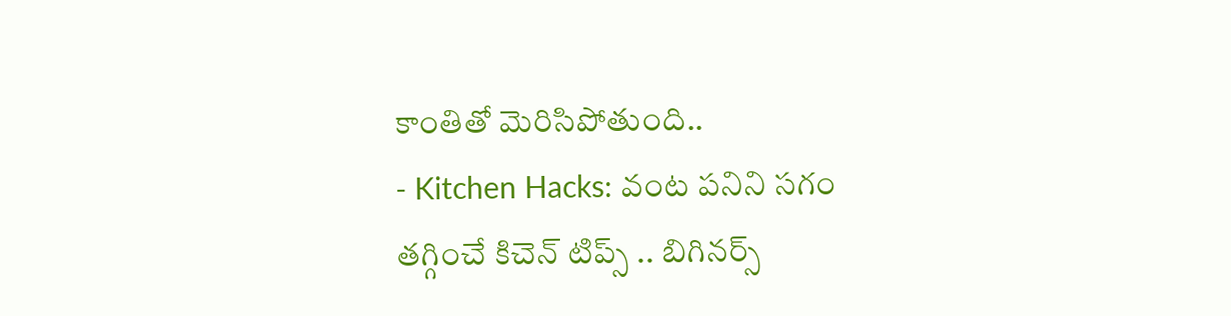కాంతితో మెరిసిపోతుంది..
- Kitchen Hacks: వంట పనిని సగం తగ్గించే కిచెన్ టిప్స్ .. బిగినర్స్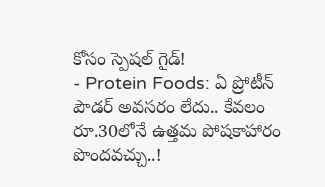కోసం స్పెషల్ గైడ్!
- Protein Foods: ఏ ప్రోటీన్ పౌడర్ అవసరం లేదు.. కేవలం రూ.30లోనే ఉత్తమ పోషకాహారం పొందవచ్చు..!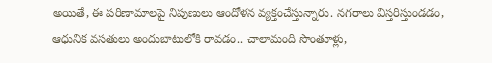అయితే, ఈ పరిణామాలపై నిపుణులు ఆందోళన వ్యక్తంచేస్తున్నారు. నగరాలు విస్తరిస్తుండడం, ఆధునిక వసతులు అందుబాటులోకి రావడం.. చాలామంది సొంతూళ్లు,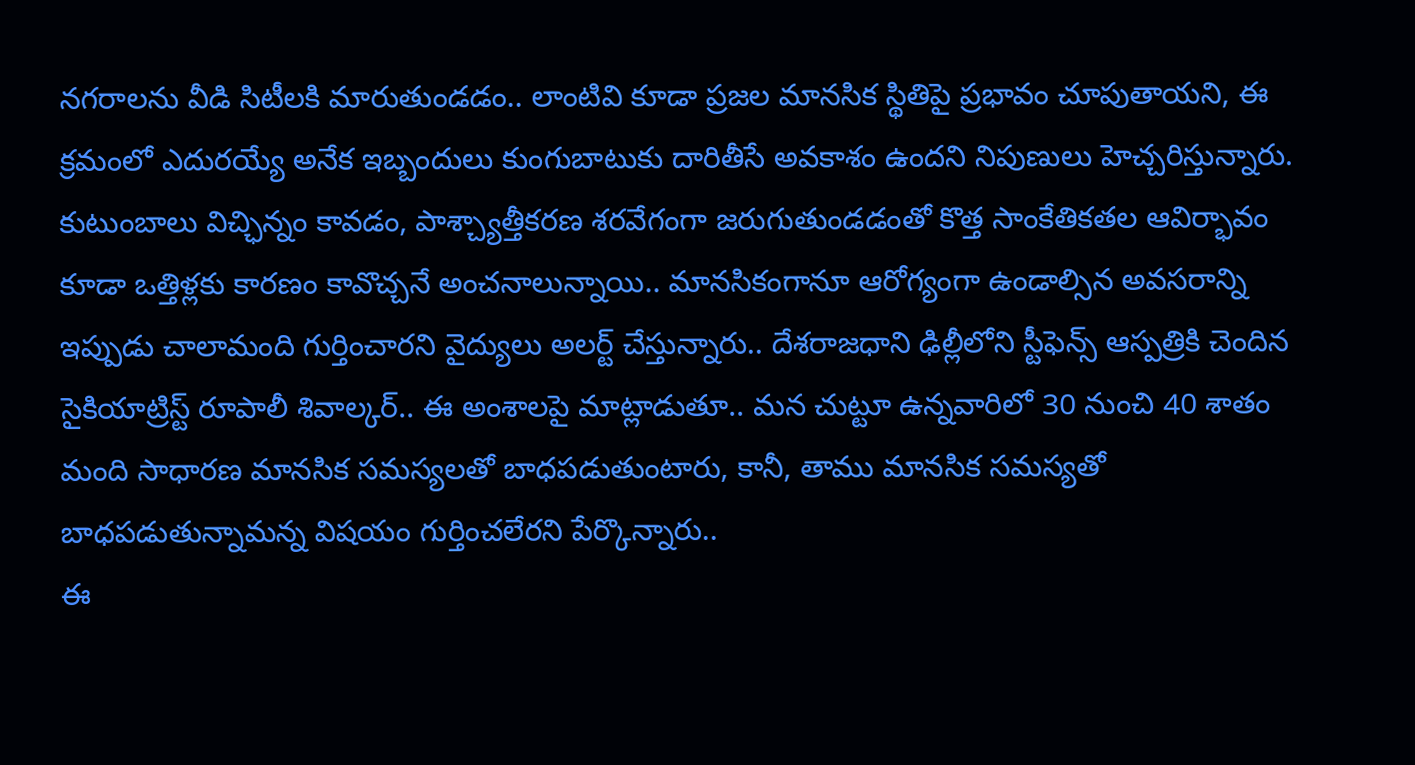నగరాలను వీడి సిటీలకి మారుతుండడం.. లాంటివి కూడా ప్రజల మానసిక స్థితిపై ప్రభావం చూపుతాయని, ఈ క్రమంలో ఎదురయ్యే అనేక ఇబ్బందులు కుంగుబాటుకు దారితీసే అవకాశం ఉందని నిపుణులు హెచ్చరిస్తున్నారు. కుటుంబాలు విచ్ఛిన్నం కావడం, పాశ్చ్యాత్తీకరణ శరవేగంగా జరుగుతుండడంతో కొత్త సాంకేతికతల ఆవిర్భావం కూడా ఒత్తిళ్లకు కారణం కావొచ్చనే అంచనాలున్నాయి.. మానసికంగానూ ఆరోగ్యంగా ఉండాల్సిన అవసరాన్ని ఇప్పుడు చాలామంది గుర్తించారని వైద్యులు అలర్ట్ చేస్తున్నారు.. దేశరాజధాని ఢిల్లీలోని స్టీఫెన్స్ ఆస్పత్రికి చెందిన సైకియాట్రిస్ట్ రూపాలీ శివాల్కర్.. ఈ అంశాలపై మాట్లాడుతూ.. మన చుట్టూ ఉన్నవారిలో 30 నుంచి 40 శాతం మంది సాధారణ మానసిక సమస్యలతో బాధపడుతుంటారు, కానీ, తాము మానసిక సమస్యతో బాధపడుతున్నామన్న విషయం గుర్తించలేరని పేర్కొన్నారు..
ఈ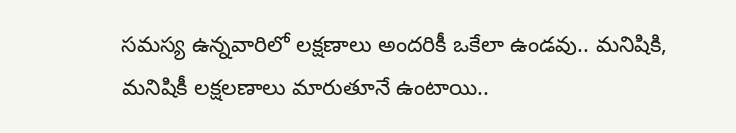సమస్య ఉన్నవారిలో లక్షణాలు అందరికీ ఒకేలా ఉండవు.. మనిషికి, మనిషికీ లక్షలణాలు మారుతూనే ఉంటాయి..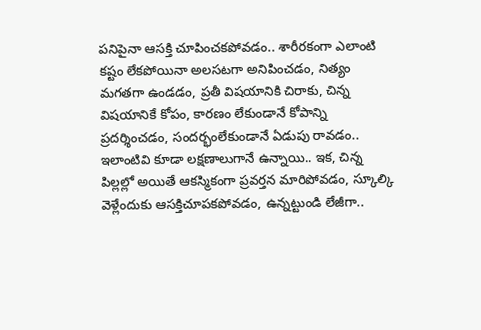పనిపైనా ఆసక్తి చూపించకపోవడం.. శారీరకంగా ఎలాంటి కష్టం లేకపోయినా అలసటగా అనిపించడం, నిత్యం మగతగా ఉండడం, ప్రతీ విషయానికి చిరాకు, చిన్న విషయానికే కోపం, కారణం లేకుండానే కోపాన్ని ప్రదర్శించడం, సందర్భంలేకుండానే ఏడుపు రావడం.. ఇలాంటివి కూడా లక్షణాలుగానే ఉన్నాయి.. ఇక, చిన్న పిల్లల్లో అయితే ఆకస్మికంగా ప్రవర్తన మారిపోవడం, స్కూల్కి వెళ్లేందుకు ఆసక్తిచూపకపోవడం, ఉన్నట్టుండి లేజీగా..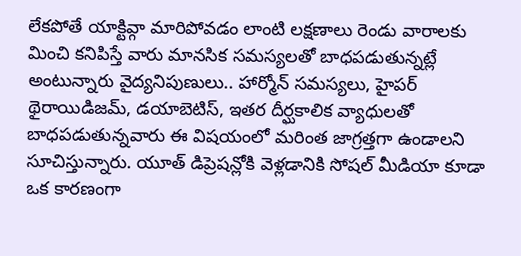లేకపోతే యాక్టివ్గా మారిపోవడం లాంటి లక్షణాలు రెండు వారాలకు మించి కనిపిస్తే వారు మానసిక సమస్యలతో బాధపడుతున్నట్లే అంటున్నారు వైద్యనిపుణులు.. హార్మోన్ సమస్యలు, హైపర్ థైరాయిడిజమ్, డయాబెటిస్, ఇతర దీర్ఘకాలిక వ్యాధులతో బాధపడుతున్నవారు ఈ విషయంలో మరింత జాగ్రత్తగా ఉండాలని సూచిస్తున్నారు. యూత్ డిప్రెషన్లోకి వెళ్లడానికి సోషల్ మీడియా కూడా ఒక కారణంగా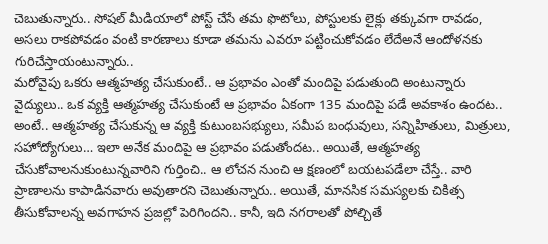చెబుతున్నారు.. సోషల్ మీడియాలో పోస్ట్ చేసే తమ ఫొటోలు, పోస్టులకు లైక్లు తక్కువగా రావడం, అసలు రాకపోవడం వంటి కారణాలు కూడా తమను ఎవరూ పట్టించుకోవడం లేదేఅనే ఆందోళనకు గురిచేస్తాయంటున్నారు..
మరోవైపు ఒకరు ఆత్మహత్య చేసుకుంటే.. ఆ ప్రభావం ఎంతో మందిపై పడుతుంది అంటున్నారు వైద్యులు.. ఒక వ్యక్తి ఆత్మహత్య చేసుకుంటే ఆ ప్రభావం ఏకంగా 135 మందిపై పడే అవకాశం ఉందట.. అంటే.. ఆత్మహత్య చేసుకున్న ఆ వ్యక్తి కుటుంబసభ్యులు, సమీప బంధువులు, సన్నిహితులు, మిత్రులు, సహోద్యోగులు… ఇలా అనేక మందిపై ఆ ప్రభావం పడుతోందట.. అయితే, ఆత్మహత్య చేసుకోవాలనుకుంటున్నవారిని గుర్తించి.. ఆ లోచన నుంచి ఆ క్షణంలో బయటపడేలా చేస్తే.. వారి ప్రాణాలను కాపాడినవారు అవుతారని చెబుతున్నారు.. అయితే, మానసిక సమస్యలకు చికిత్స తీసుకోవాలన్న అవగాహన ప్రజల్లో పెరిగిందని.. కానీ, ఇది నగరాలతో పోల్చితే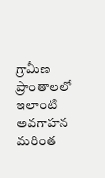గ్రామీణ ప్రాంతాలలో ఇలాంటి అవగాహన మరింత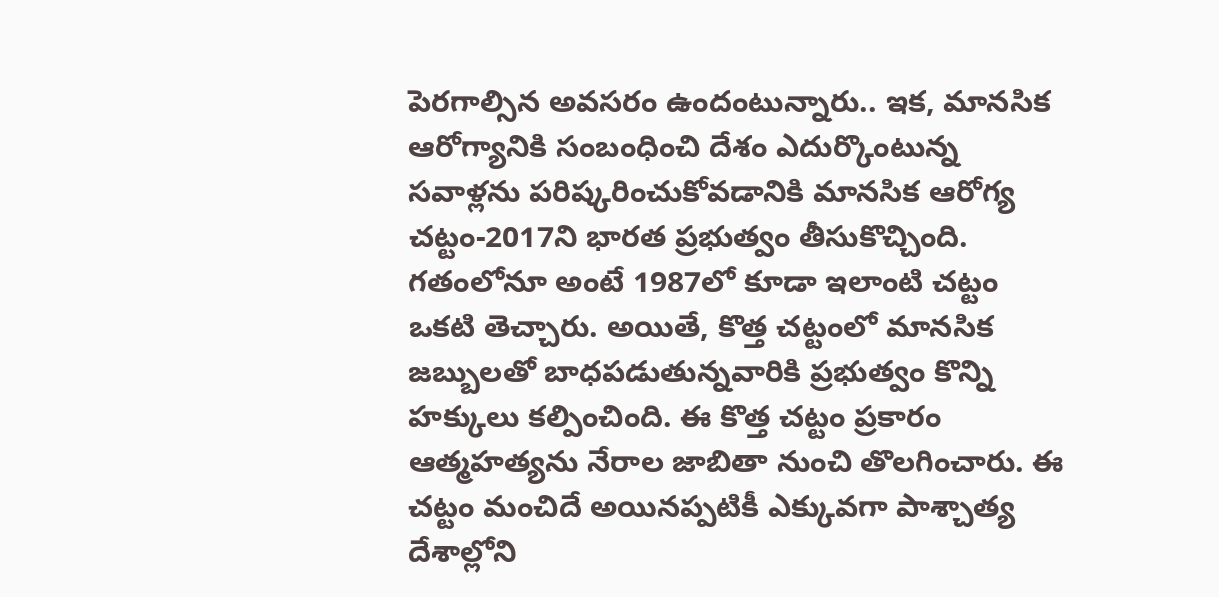పెరగాల్సిన అవసరం ఉందంటున్నారు.. ఇక, మానసిక ఆరోగ్యానికి సంబంధించి దేశం ఎదుర్కొంటున్న సవాళ్లను పరిష్కరించుకోవడానికి మానసిక ఆరోగ్య చట్టం-2017ని భారత ప్రభుత్వం తీసుకొచ్చింది. గతంలోనూ అంటే 1987లో కూడా ఇలాంటి చట్టం ఒకటి తెచ్చారు. అయితే, కొత్త చట్టంలో మానసిక జబ్బులతో బాధపడుతున్నవారికి ప్రభుత్వం కొన్ని హక్కులు కల్పించింది. ఈ కొత్త చట్టం ప్రకారం ఆత్మహత్యను నేరాల జాబితా నుంచి తొలగించారు. ఈ చట్టం మంచిదే అయినప్పటికీ ఎక్కువగా పాశ్చాత్య దేశాల్లోని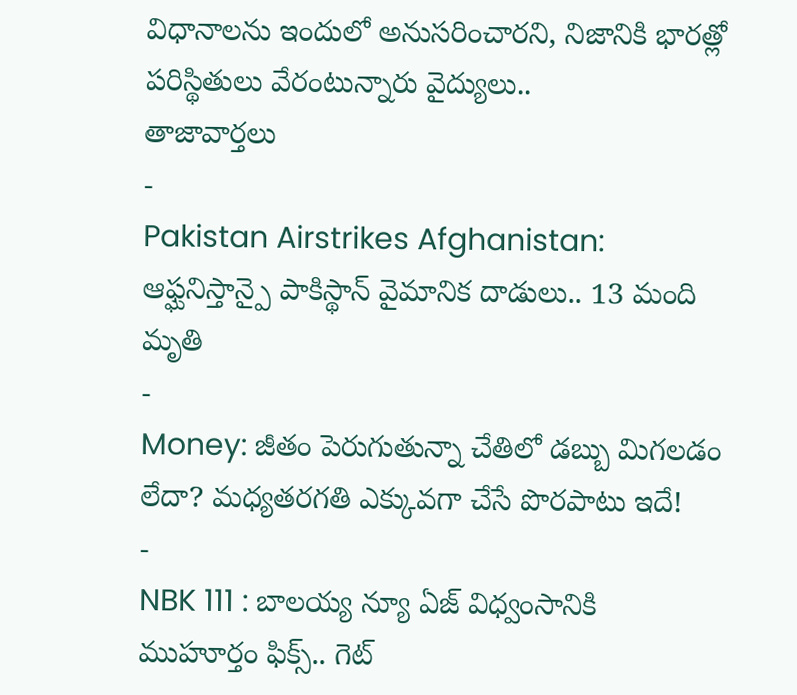విధానాలను ఇందులో అనుసరించారని, నిజానికి భారత్లో పరిస్థితులు వేరంటున్నారు వైద్యులు..
తాజావార్తలు
-
Pakistan Airstrikes Afghanistan: ఆఫ్ఘనిస్తాన్పై పాకిస్థాన్ వైమానిక దాడులు.. 13 మంది మృతి
-
Money: జీతం పెరుగుతున్నా చేతిలో డబ్బు మిగలడం లేదా? మధ్యతరగతి ఎక్కువగా చేసే పొరపాటు ఇదే!
-
NBK 111 : బాలయ్య న్యూ ఏజ్ విధ్వంసానికి ముహూర్తం ఫిక్స్.. గెట్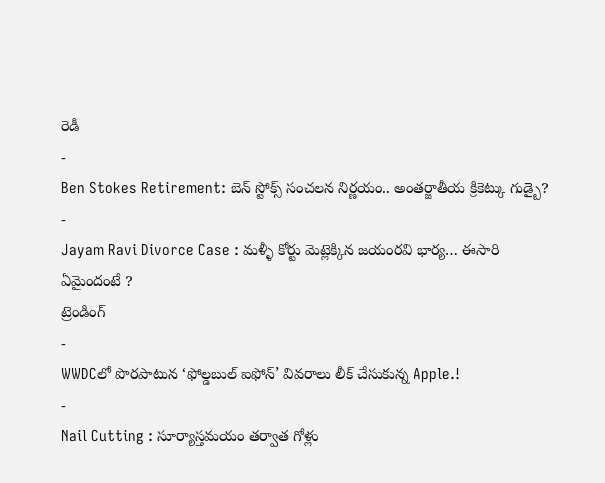రెడీ
-
Ben Stokes Retirement: బెన్ స్టోక్స్ సంచలన నిర్ణయం.. అంతర్జాతీయ క్రికెట్కు గుడ్బై?
-
Jayam Ravi Divorce Case : మళ్ళీ కోర్టు మెట్లెక్కిన జయంరవి భార్య… ఈసారి ఏమైందంటే ?
ట్రెండింగ్
-
WWDCలో పొరపాటున ‘ఫోల్డబుల్ ఐఫోన్’ వివరాలు లీక్ చేసుకున్న Apple.!
-
Nail Cutting : సూర్యాస్తమయం తర్వాత గోళ్లు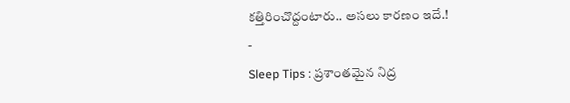కత్తిరించొద్దంటారు.. అసలు కారణం ఇదే.!
-
Sleep Tips : ప్రశాంతమైన నిద్ర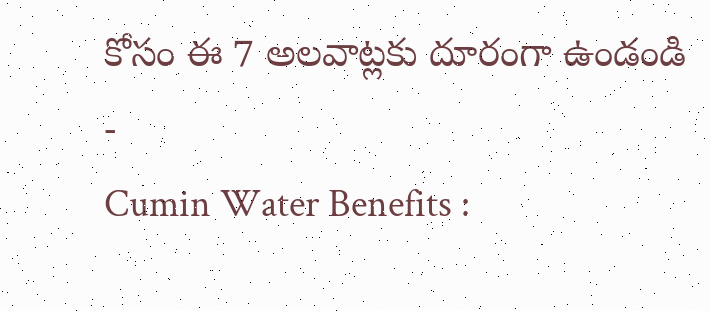కోసం ఈ 7 అలవాట్లకు దూరంగా ఉండండి
-
Cumin Water Benefits :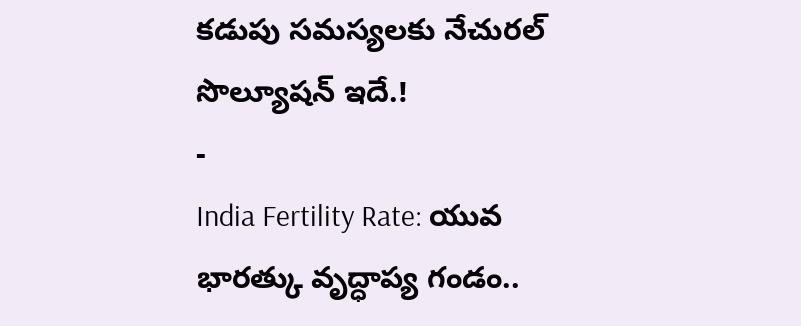కడుపు సమస్యలకు నేచురల్ సొల్యూషన్ ఇదే.!
-
India Fertility Rate: యువ భారత్కు వృద్ధాప్య గండం..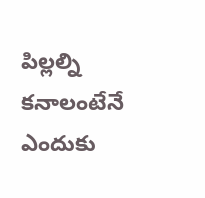పిల్లల్ని కనాలంటేనే ఎందుకు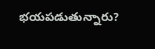భయపడుతున్నారు?